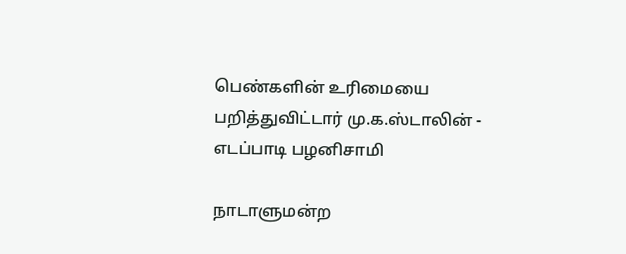பெண்களின் உரிமையை பறித்துவிட்டார் மு.க.ஸ்டாலின் - எடப்பாடி பழனிசாமி

நாடாளுமன்ற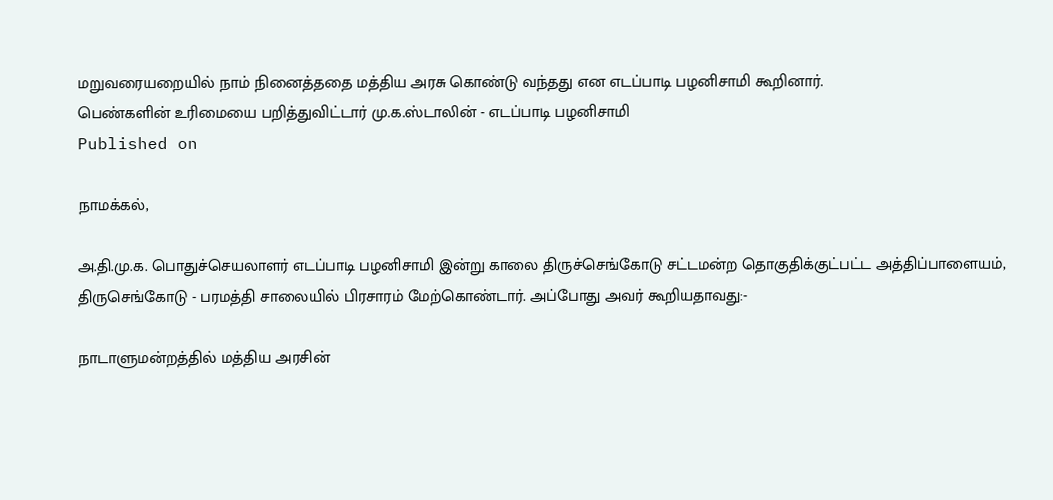மறுவரையறையில் நாம் நினைத்ததை மத்திய அரசு கொண்டு வந்தது என எடப்பாடி பழனிசாமி கூறினார்.
பெண்களின் உரிமையை பறித்துவிட்டார் மு.க.ஸ்டாலின் - எடப்பாடி பழனிசாமி
Published on

நாமக்கல்,

அ.தி.மு.க. பொதுச்செயலாளர் எடப்பாடி பழனிசாமி இன்று காலை திருச்செங்கோடு சட்டமன்ற தொகுதிக்குட்பட்ட அத்திப்பாளையம், திருசெங்கோடு - பரமத்தி சாலையில் பிரசாரம் மேற்கொண்டார். அப்போது அவர் கூறியதாவது:-

நாடாளுமன்றத்தில் மத்திய அரசின்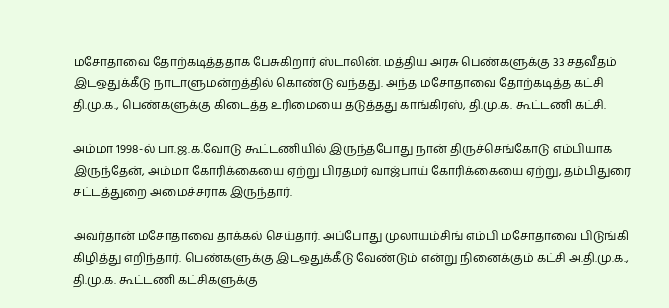மசோதாவை தோற்கடித்ததாக பேசுகிறார் ஸ்டாலின். மத்திய அரசு பெண்களுக்கு 33 சதவீதம் இடஒதுக்கீடு நாடாளுமன்றத்தில் கொண்டு வந்தது. அந்த மசோதாவை தோற்கடித்த கட்சி தி.மு.க., பெண்களுக்கு கிடைத்த உரிமையை தடுத்தது காங்கிரஸ், தி.மு.க. கூட்டணி கட்சி.

அம்மா 1998-ல் பா.ஜ.க.வோடு கூட்டணியில் இருந்தபோது நான் திருச்செங்கோடு எம்பியாக இருந்தேன், அம்மா கோரிக்கையை ஏற்று பிரதமர் வாஜ்பாய் கோரிக்கையை ஏற்று, தம்பிதுரை சட்டத்துறை அமைச்சராக இருந்தார்.

அவர்தான் மசோதாவை தாக்கல் செய்தார். அப்போது முலாயம்சிங் எம்பி மசோதாவை பிடுங்கி கிழித்து எறிந்தார். பெண்களுக்கு இடஒதுக்கீடு வேண்டும் என்று நினைக்கும் கட்சி அ.தி.மு.க., தி.மு.க. கூட்டணி கட்சிகளுக்கு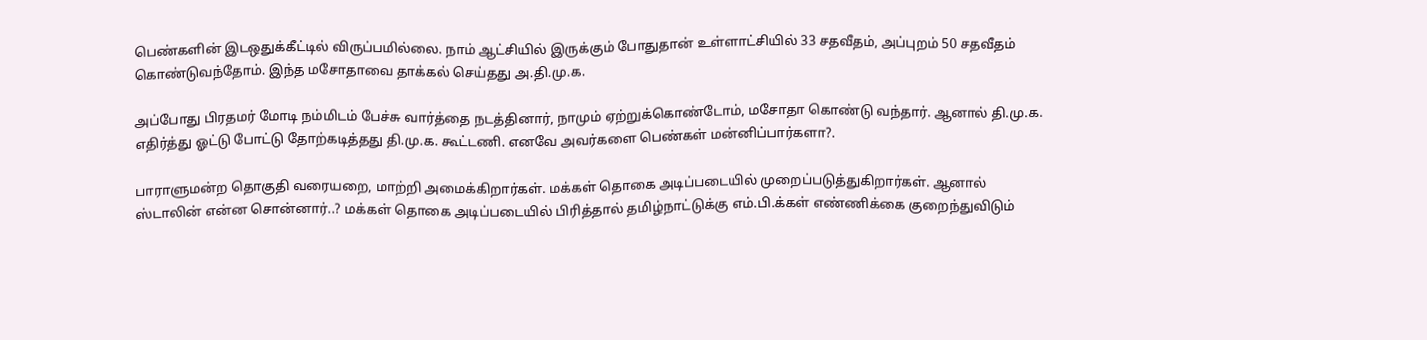பெண்களின் இடஒதுக்கீட்டில் விருப்பமில்லை. நாம் ஆட்சியில் இருக்கும் போதுதான் உள்ளாட்சியில் 33 சதவீதம், அப்புறம் 50 சதவீதம் கொண்டுவந்தோம். இந்த மசோதாவை தாக்கல் செய்தது அ.தி.மு.க.

அப்போது பிரதமர் மோடி நம்மிடம் பேச்சு வார்த்தை நடத்தினார், நாமும் ஏற்றுக்கொண்டோம், மசோதா கொண்டு வந்தார். ஆனால் தி.மு.க. எதிர்த்து ஓட்டு போட்டு தோற்கடித்தது தி.மு.க. கூட்டணி. எனவே அவர்களை பெண்கள் மன்னிப்பார்களா?.

பாராளுமன்ற தொகுதி வரையறை, மாற்றி அமைக்கிறார்கள். மக்கள் தொகை அடிப்படையில் முறைப்படுத்துகிறார்கள். ஆனால் ஸ்டாலின் என்ன சொன்னார்..? மக்கள் தொகை அடிப்படையில் பிரித்தால் தமிழ்நாட்டுக்கு எம்.பி.க்கள் எண்ணிக்கை குறைந்துவிடும்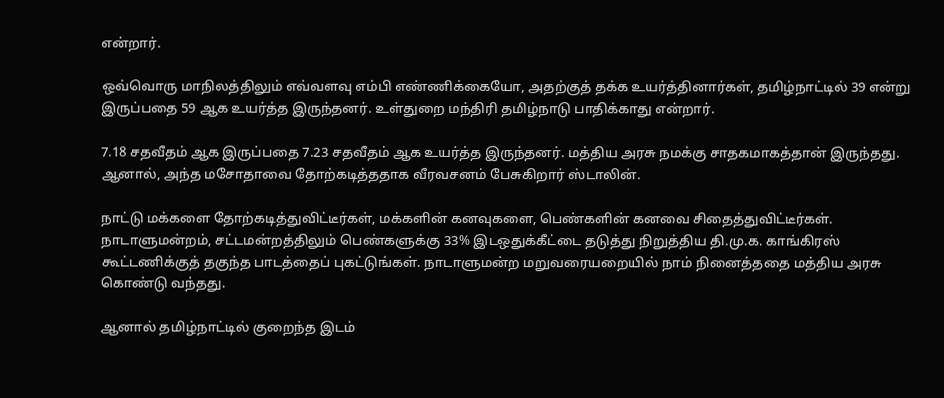என்றார்.

ஒவ்வொரு மாநிலத்திலும் எவ்வளவு எம்பி எண்ணிக்கையோ, அதற்குத் தக்க உயர்த்தினார்கள், தமிழ்நாட்டில் 39 என்று இருப்பதை 59 ஆக உயர்த்த இருந்தனர். உள்துறை மந்திரி தமிழ்நாடு பாதிக்காது என்றார்.

7.18 சதவீதம் ஆக இருப்பதை 7.23 சதவீதம் ஆக உயர்த்த இருந்தனர். மத்திய அரசு நமக்கு சாதகமாகத்தான் இருந்தது. ஆனால், அந்த மசோதாவை தோற்கடித்ததாக வீரவசனம் பேசுகிறார் ஸ்டாலின்.

நாட்டு மக்களை தோற்கடித்துவிட்டீர்கள், மக்களின் கனவுகளை, பெண்களின் கனவை சிதைத்துவிட்டீர்கள். நாடாளுமன்றம், சட்டமன்றத்திலும் பெண்களுக்கு 33% இடஒதுக்கீட்டை தடுத்து நிறுத்திய தி.மு.க. காங்கிரஸ் கூட்டணிக்குத் தகுந்த பாடத்தைப் புகட்டுங்கள். நாடாளுமன்ற மறுவரையறையில் நாம் நினைத்ததை மத்திய அரசு கொண்டு வந்தது.

ஆனால் தமிழ்நாட்டில் குறைந்த இடம்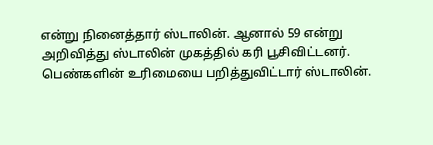என்று நினைத்தார் ஸ்டாலின். ஆனால் 59 என்று அறிவித்து ஸ்டாலின் முகத்தில் கரி பூசிவிட்டனர். பெண்களின் உரிமையை பறித்துவிட்டார் ஸ்டாலின்.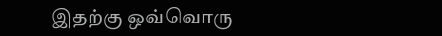இதற்கு ஒவ்வொரு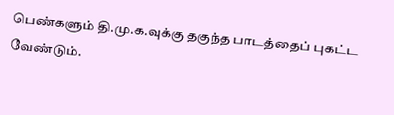பெண்களும் தி.மு.க.வுக்கு தகுந்த பாடத்தைப் புகட்ட வேண்டும்.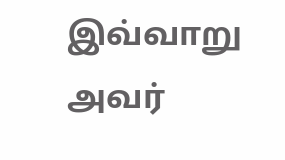இவ்வாறு அவர்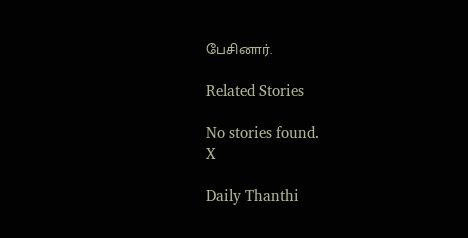பேசினார்.

Related Stories

No stories found.
X

Daily Thanthi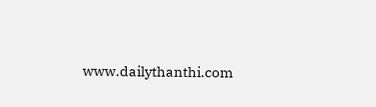www.dailythanthi.com